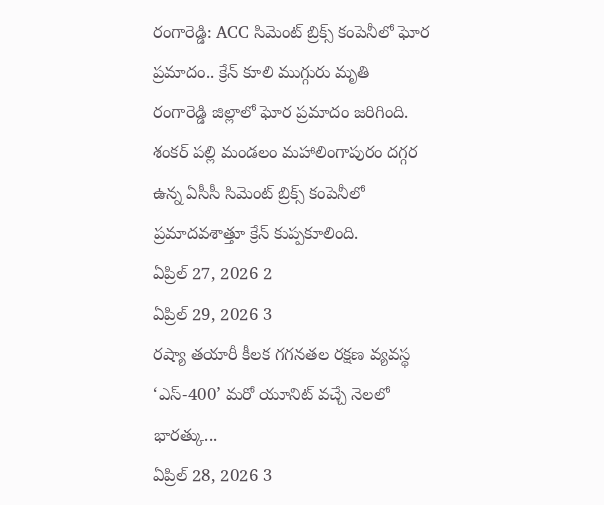రంగారెడ్డి: ACC సిమెంట్ బ్రిక్స్ కంపెనీలో ఘోర ప్రమాదం.. క్రేన్ కూలి ముగ్గురు మృతి
రంగారెడ్డి జిల్లాలో ఘోర ప్రమాదం జరిగింది. శంకర్ పల్లి మండలం మహాలింగాపురం దగ్గర ఉన్న ఏసీసీ సిమెంట్ బ్రిక్స్ కంపెనీలో ప్రమాదవశాత్తూ క్రేన్ కుప్పకూలింది.
ఏప్రిల్ 27, 2026 2
ఏప్రిల్ 29, 2026 3
రష్యా తయారీ కీలక గగనతల రక్షణ వ్యవస్థ ‘ఎస్-400’ మరో యూనిట్ వచ్చే నెలలో భారత్కు...
ఏప్రిల్ 28, 2026 3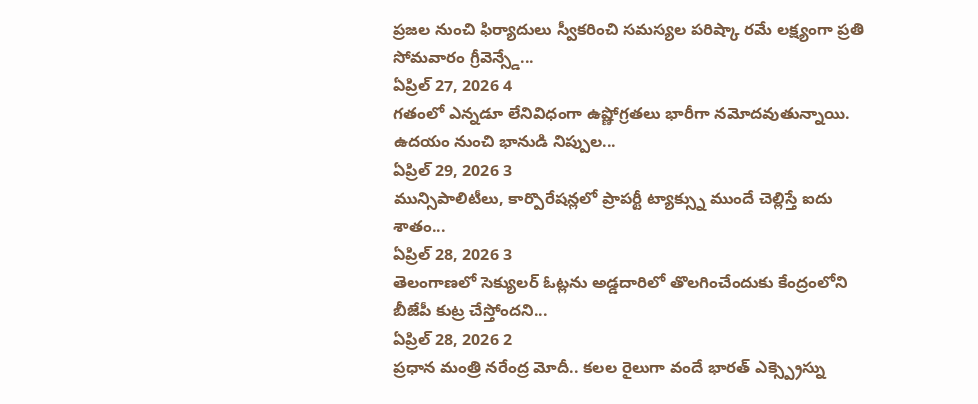ప్రజల నుంచి ఫిర్యాదులు స్వీకరించి సమస్యల పరిష్కా రమే లక్ష్యంగా ప్రతి సోమవారం గ్రీవెన్స్డే...
ఏప్రిల్ 27, 2026 4
గతంలో ఎన్నడూ లేనివిధంగా ఉష్ణోగ్రతలు భారీగా నమోదవుతున్నాయి. ఉదయం నుంచి భానుడి నిప్పుల...
ఏప్రిల్ 29, 2026 3
మున్సిపాలిటీలు, కార్పొరేషన్లలో ప్రాపర్టీ ట్యాక్స్ను ముందే చెల్లిస్తే ఐదు శాతం...
ఏప్రిల్ 28, 2026 3
తెలంగాణలో సెక్యులర్ ఓట్లను అడ్డదారిలో తొలగించేందుకు కేంద్రంలోని బీజేపీ కుట్ర చేస్తోందని...
ఏప్రిల్ 28, 2026 2
ప్రధాన మంత్రి నరేంద్ర మోదీ.. కలల రైలుగా వందే భారత్ ఎక్స్ప్రెస్ను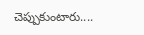చెప్పుకుంటారు....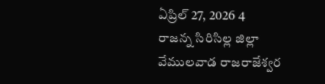ఏప్రిల్ 27, 2026 4
రాజన్న సిరిసిల్ల జిల్లా వేములవాడ రాజరాజేశ్వర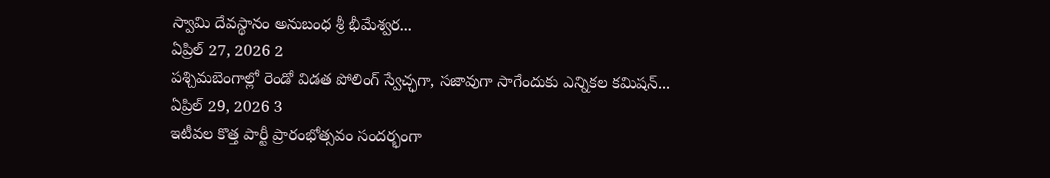స్వామి దేవస్థానం అనుబంధ శ్రీ భీమేశ్వర...
ఏప్రిల్ 27, 2026 2
పశ్చిమబెంగాల్లో రెండో విడత పోలింగ్ స్వేచ్ఛగా, సజావుగా సాగేందుకు ఎన్నికల కమిషన్...
ఏప్రిల్ 29, 2026 3
ఇటీవల కొత్త పార్టీ ప్రారంభోత్సవం సందర్భంగా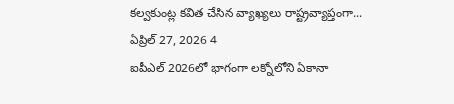కల్వకుంట్ల కవిత చేసిన వ్యాఖ్యలు రాష్ట్రవ్యాప్తంగా...
ఏప్రిల్ 27, 2026 4
ఐపీఎల్ 2026లో భాగంగా లక్నోలోని ఏకానా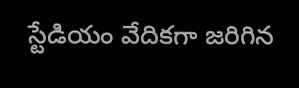స్టేడియం వేదికగా జరిగిన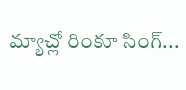మ్యాచ్లో రింకూ సింగ్...